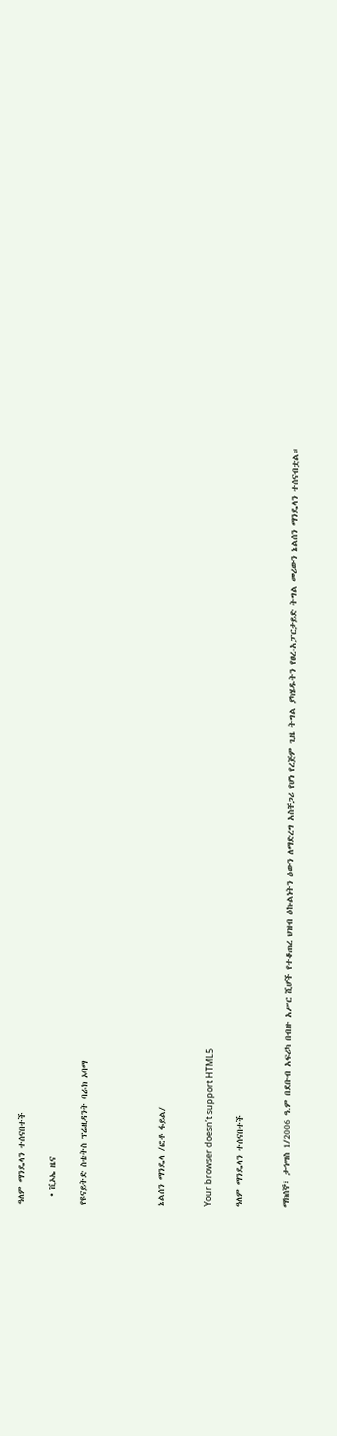ዓለም ማንዴላን ተሰናበተች

  • ቪኦኤ ዜና

የዩናይትድ ስቴትስ ፕሬዚዳንት ባራክ ኦባማ




ኔልሰን ማንዴላ /ፎቶ ፋይል/


Your browser doesn’t support HTML5

ዓለም ማንዴላን ተሰናበተች


ማክሰኞ፣ ታኅሣስ 1/2006 ዓ.ም በደቡብ አፍሪካ በብዙ አሥር ሺሆች የተቆጠረ ህዝብ ዕኩልነትን ዕውን ለማድረግ አስቸጋሪ የሆነ የረጅም ጊዜ ትግል ያካሄዱትን የፀረ-አፓርታይድ ትግል መሪውን ኔልሰን ማንዴላን ተሰናብቷል።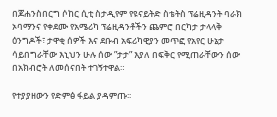በጆሐንስበርግ ሶከር ሲቲ ስታዲየም የዩናይትድ ስቴትስ ፕሬዚዳንት ባራክ ኦባማንና የቀደሙ የአሜሪካ ፕሬዚዳንቶችን ጨምሮ በርካታ ታላላቅ ዕንግዶች፣ ታዋቂ ሰዎች እና ደቡብ አፍሪካዊያን መጥፎ የአየር ሁኔታ ሳይበግራቸው እኒህን ሁሉ ሰው ”ታታ” እያለ በፍቅር የሚጠራቸውን ሰው በአክብሮት ለመሰናበት ተገኝተዋል።

የተያያዘውን የድምፅ ፋይል ያዳምጡ፡፡